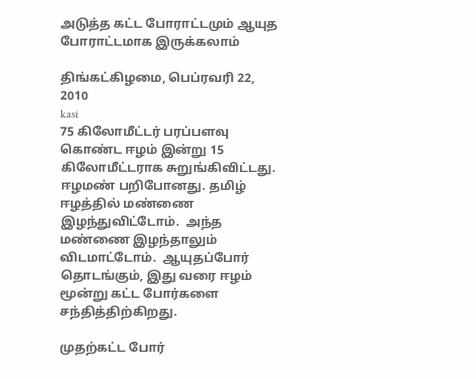அடுத்த கட்ட போராட்டமும் ஆயுத போராட்டமாக இருக்கலாம்

திங்கட்கிழமை, பெப்ரவரி 22, 2010
kasi
75 கிலோமீட்டர் பரப்பளவு கொண்ட ஈழம் இன்று 15 கிலோமீட்டராக சுறுங்கிவிட்டது.   ஈழமண் பறிபோனது. தமிழ் ஈழத்தில் மண்ணை இழந்துவிட்டோம்.  அந்த மண்ணை இழந்தாலும் விடமாட்டோம்.  ஆயுதப்போர் தொடங்கும், இது வரை ஈழம் மூன்று கட்ட போர்களை சந்தித்திற்கிறது.

முதற்கட்ட போர்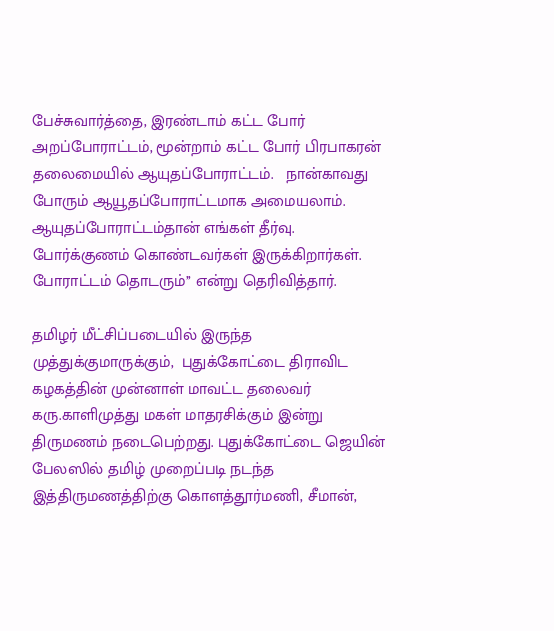பேச்சுவார்த்தை, இரண்டாம் கட்ட போர் அறப்போராட்டம், மூன்றாம் கட்ட போர் பிரபாகரன் தலைமையில் ஆயுதப்போராட்டம்.   நான்காவது போரும் ஆயூதப்போராட்டமாக அமையலாம். ஆயுதப்போராட்டம்தான் எங்கள் தீர்வு.  போர்க்குணம் கொண்டவர்கள் இருக்கிறார்கள்.  போராட்டம் தொடரும்’’ என்று தெரிவித்தார்.

தமிழர் மீட்சிப்படையில் இருந்த முத்துக்குமாருக்கும்,  புதுக்கோட்டை திராவிட கழகத்தின் முன்னாள் மாவட்ட தலைவர் கரு.காளிமுத்து மகள் மாதரசிக்கும் இன்று திருமணம் நடைபெற்றது. புதுக்கோட்டை ஜெயின் பேலஸில் தமிழ் முறைப்படி நடந்த இத்திருமணத்திற்கு கொளத்தூர்மணி, சீமான்,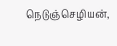நெடுஞ்செழியன்,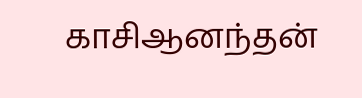காசிஆனந்தன்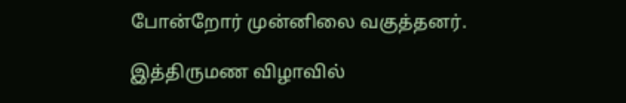போன்றோர் முன்னிலை வகுத்தனர்.

இத்திருமண விழாவில்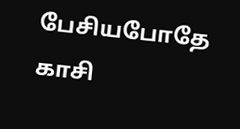பேசியபோதே காசி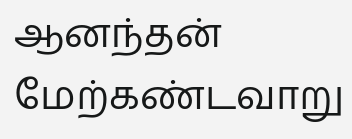ஆனந்தன் மேற்கண்டவாறு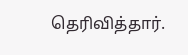தெரிவித்தார்.